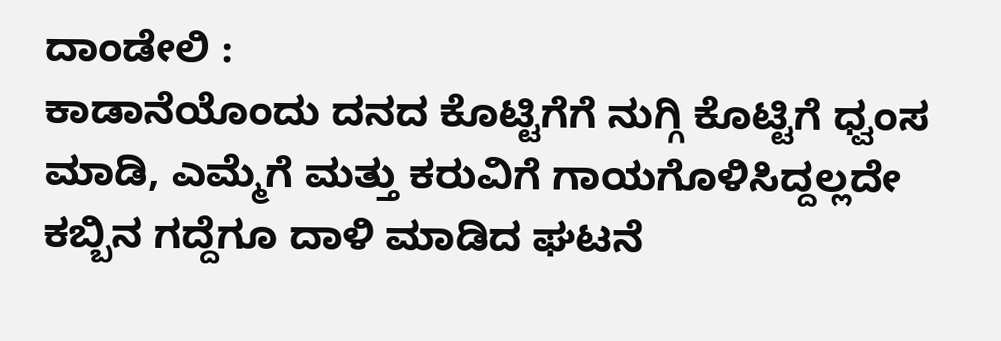ದಾಂಡೇಲಿ :
ಕಾಡಾನೆಯೊಂದು ದನದ ಕೊಟ್ಟಿಗೆಗೆ ನುಗ್ಗಿ ಕೊಟ್ಟಿಗೆ ಧ್ವಂಸ ಮಾಡಿ, ಎಮ್ಮೆಗೆ ಮತ್ತು ಕರುವಿಗೆ ಗಾಯಗೊಳಿಸಿದ್ದಲ್ಲದೇ ಕಬ್ಬಿನ ಗದ್ದೆಗೂ ದಾಳಿ ಮಾಡಿದ ಘಟನೆ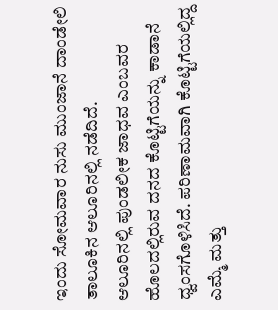ಇಂದು ಸೋಮವಾರ ನುಸು ಮುಂಜಾನೆ ದಾಂಡೇಲಿ ತಾಲೂಕಿನ ಆಲೂರಿನಲ್ಲಿ ನಡೆದಿದೆ.
ಆಲೂರಿನಲ್ಲಿ ಪುಂಡಲೀಕ ಜಾಧವ ಎಂಬವರ ಹೊಲದಲ್ಲಿರುವ ದನದ ಕೊಟ್ಟಿಗೆಯನ್ನು ಕಾಡಾನೆ ಧ್ವಂಸಗೊಳಿಸಿದೆ. ಪರಿಣಾಮವಾಗಿ ಕೊಟ್ಟಿಗೆಯಲ್ಲಿದ್ದ ಎಮ್ಮೆ ಮತ್ತು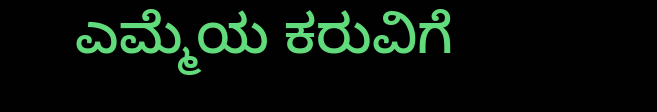ಎಮ್ಮೆಯ ಕರುವಿಗೆ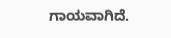ಗಾಯವಾಗಿದೆ.